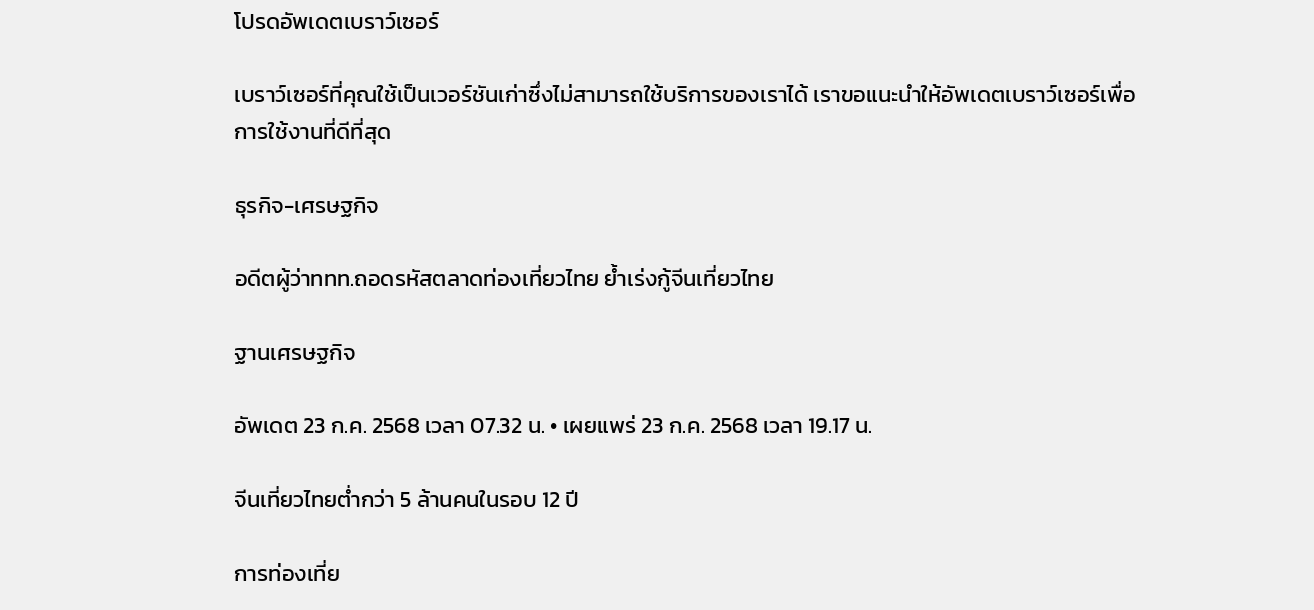โปรดอัพเดตเบราว์เซอร์

เบราว์เซอร์ที่คุณใช้เป็นเวอร์ชันเก่าซึ่งไม่สามารถใช้บริการของเราได้ เราขอแนะนำให้อัพเดตเบราว์เซอร์เพื่อการใช้งานที่ดีที่สุด

ธุรกิจ-เศรษฐกิจ

อดีตผู้ว่าททท.ถอดรหัสตลาดท่องเที่ยวไทย ย้ำเร่งกู้จีนเที่ยวไทย

ฐานเศรษฐกิจ

อัพเดต 23 ก.ค. 2568 เวลา 07.32 น. • เผยแพร่ 23 ก.ค. 2568 เวลา 19.17 น.

จีนเที่ยวไทยต่ำกว่า 5 ล้านคนในรอบ 12 ปี

การท่องเที่ย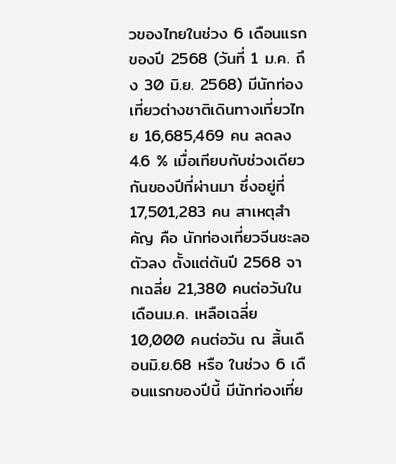วของไทยในช่วง 6 เดือนแรกของปี 2568 (วันที่ 1 ม.ค. ถึง 30 มิ.ย. 2568) มีนักท่องเที่ยวต่างชาติเดินทางเที่ยวไทย 16,685,469 คน ลดลง 4.6 % เมื่อเทียบกับช่วงเดียวกันของปีที่ผ่านมา ซึ่งอยู่ที่ 17,501,283 คน สาเหตุสำคัญ คือ นักท่องเที่ยวจีนชะลอตัวลง ตั้งแต่ต้นปี 2568 จากเฉลี่ย 21,380 คนต่อวันในเดือนม.ค. เหลือเฉลี่ย 10,000 คนต่อวัน ณ สิ้นเดือนมิ.ย.68 หรือ ในช่วง 6 เดือนแรกของปีนี้ มีนักท่องเที่ย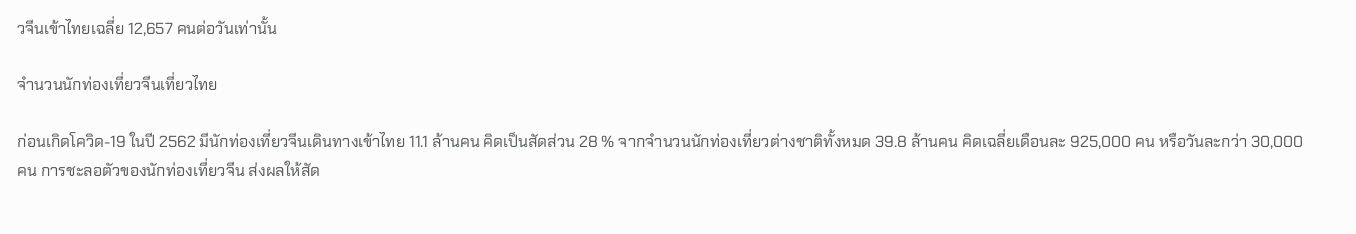วจีนเข้าไทยเฉลี่ย 12,657 คนต่อวันเท่านั้น

จำนวนนักท่องเที่ยวจีนเที่ยวไทย

ก่อนเกิดโควิด-19 ในปี 2562 มีนักท่องเที่ยวจีนเดินทางเข้าไทย 11.1 ล้านคน คิดเป็นสัดส่วน 28 % จากจำนวนนักท่องเที่ยวต่างชาติทั้งหมด 39.8 ล้านคน คิดเฉลี่ยเดือนละ 925,000 คน หรือวันละกว่า 30,000 คน การชะลอตัวของนักท่องเที่ยวจีน ส่งผลให้สัด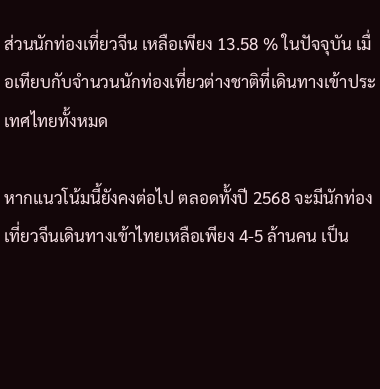ส่วนนักท่องเที่ยวจีน เหลือเพียง 13.58 % ในปัจจุบัน เมื่อเทียบกับจำนวนนักท่องเที่ยวต่างชาติที่เดินทางเข้าประเทศไทยทั้งหมด

หากแนวโน้มนี้ยังคงต่อไป ตลอดทั้งปี 2568 จะมีนักท่องเที่ยวจีนเดินทางเข้าไทยเหลือเพียง 4-5 ล้านคน เป็น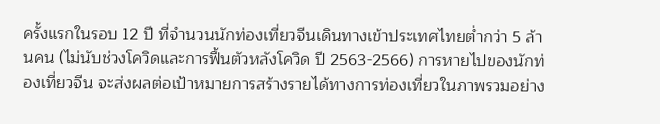ครั้งแรกในรอบ 12 ปี ที่จำนวนนักท่องเที่ยวจีนเดินทางเข้าประเทศไทยต่ำกว่า 5 ล้านคน (ไม่นับช่วงโควิดและการฟื้นตัวหลังโควิด ปี 2563-2566) การหายไปของนักท่องเที่ยวจีน จะส่งผลต่อเป้าหมายการสร้างรายได้ทางการท่องเที่ยวในภาพรวมอย่าง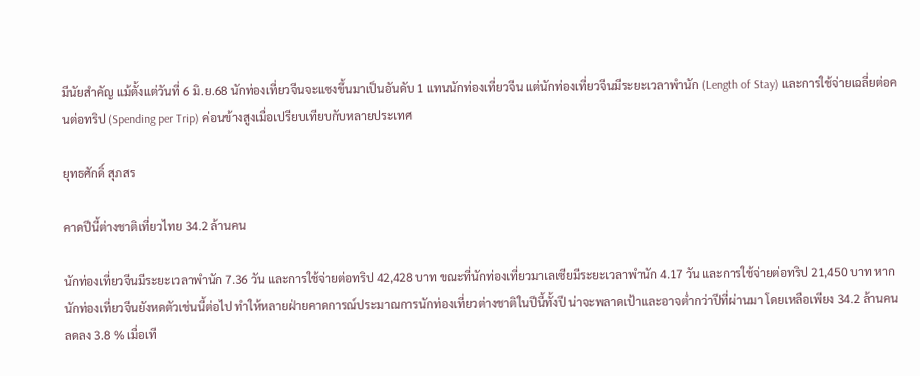มีนัยสำคัญ แม้ตั้งแต่วันที่ 6 มิ.ย.68 นักท่องเที่ยวจีนจะแซงขึ้นมาเป็นอันดับ 1 แทนนักท่องเที่ยวจีน แต่นักท่องเที่ยวจีนมีระยะเวลาพำนัก (Length of Stay) และการใช้จ่ายเฉลี่ยต่อคนต่อทริป (Spending per Trip) ค่อนข้างสูงเมื่อเปรียบเทียบกับหลายประเทศ

ยุทธศักดิ์ สุภสร

คาดปีนี้ต่างชาติเที่ยวไทย 34.2 ล้านคน

นักท่องเที่ยวจีนมีระยะเวลาพำนัก 7.36 วัน และการใช้จ่ายต่อทริป 42,428 บาท ขณะที่นักท่องเที่ยวมาเลเซียมีระยะเวลาพำนัก 4.17 วัน และการใช้จ่ายต่อทริป 21,450 บาท หากนักท่องเที่ยวจีนยังหดตัวเช่นนี้ต่อไป ทำให้หลายฝ่ายคาดการณ์ประมาณการนักท่องเที่ยวต่างชาติในปีนี้ทั้งปี น่าจะพลาดเป้าและอาจต่ำกว่าปีที่ผ่านมา โดยเหลือเพียง 34.2 ล้านคน ลดลง 3.8 % เมื่อเที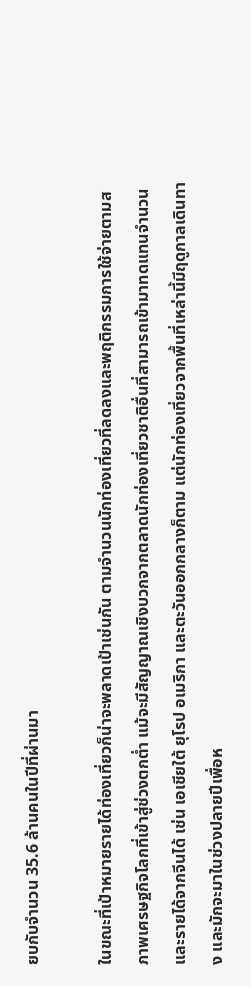ยบกับจำนวน 35.6 ล้านคนในปีที่ผ่านมา

ในขณะที่เป้าหมายรายได้ท่องเที่ยวก็น่าจะพลาดเป้าเช่นกัน ตามจำนวนนักท่องเที่ยวที่ลดลงและพฤติกรรมการใช้จ่ายตามสภาพเศรษฐกิจโลกที่เข้าสู่ช่วงตกต่ำ แม้จะมีสัญญาณเชิงบวกจากตลาดนักท่องเที่ยวชาติอื่นที่สามารถเข้ามาทดแทนจำนวนและรายได้จากจีนได้ เช่น เอเชียใต้ ยุโรป อเมริกา และตะวันออกกลางก็ตาม แต่นักท่องเที่ยวจากพื้นที่เหล่านี้มีฤดูกาลเดินทาง และมักจะมาในช่วงปลายปีเพื่อห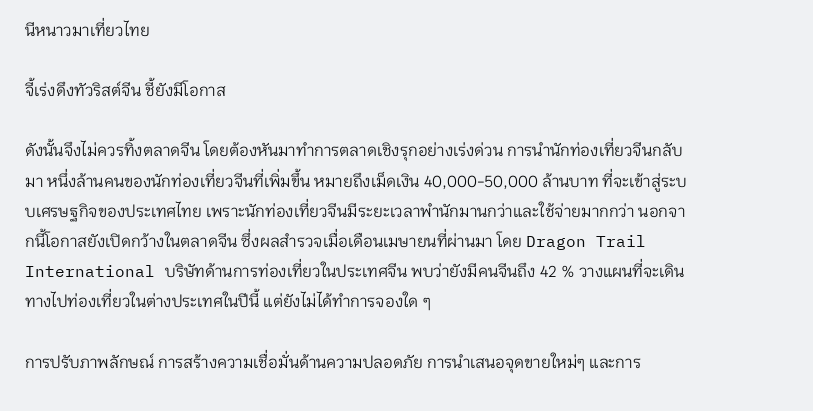นีหนาวมาเที่ยวไทย

จี้เร่งดึงทัวริสต์จีน ชี้ยังมีโอกาส

ดังนั้นจึงไม่ควรทิ้งตลาดจีน โดยต้องหันมาทำการตลาดเชิงรุกอย่างเร่งด่วน การนำนักท่องเที่ยวจีนกลับมา หนึ่งล้านคนของนักท่องเที่ยวจีนที่เพิ่มขึ้น หมายถึงเม็ดเงิน 40,000-50,000 ล้านบาท ที่จะเข้าสู่ระบบเศรษฐกิจของประเทศไทย เพราะนักท่องเที่ยวจีนมีระยะเวลาพำนักมานกว่าและใช้จ่ายมากกว่า นอกจากนี้โอกาสยังเปิดกว้างในตลาดจีน ซึ่งผลสำรวจเมื่อเดือนเมษายนที่ผ่านมา โดย Dragon Trail International บริษัทด้านการท่องเที่ยวในประเทศจีน พบว่ายังมีคนจีนถึง 42 % วางแผนที่จะเดินทางไปท่องเที่ยวในต่างประเทศในปีนี้ แต่ยังไม่ได้ทำการจองใด ๆ

การปรับภาพลักษณ์ การสร้างความเชื่อมั่นด้านความปลอดภัย การนำเสนอจุดขายใหม่ๆ และการ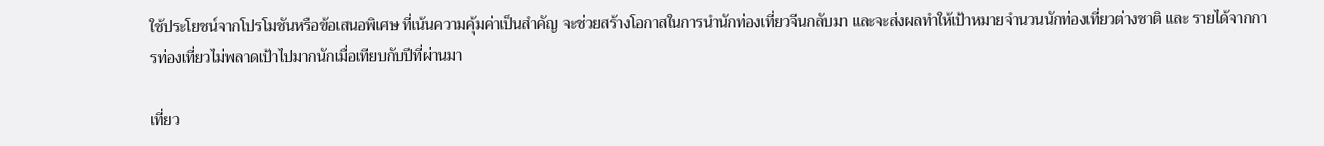ใช้ประโยชน์จากโปรโมชันหรือข้อเสนอพิเศษ ที่เน้นความคุ้มค่าเป็นสำคัญ จะช่วยสร้างโอกาสในการนำนักท่องเที่ยวจีนกลับมา และจะส่งผลทำให้เป้าหมายจำนวนนักท่องเที่ยวต่างชาติ และ รายได้จากการท่องเที่ยวไม่พลาดเป้าไปมากนักเมื่อเทียบกับปีที่ผ่านมา

เที่ยว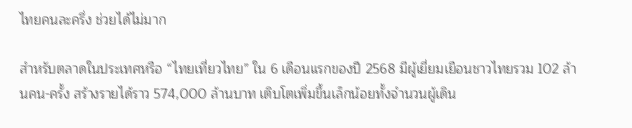ไทยคนละครึ่ง ช่วยได้ไม่มาก

สำหรับตลาดในประเทศหรือ “ไทยเที่ยวไทย” ใน 6 เดือนแรกของปี 2568 มีผู้เยี่ยมเยือนชาวไทยรวม 102 ล้านคน-ครั้ง สร้างรายได้ราว 574,000 ล้านบาท เติบโตเพิ่มขึ้นเล็กน้อยทั้งจำนวนผู้เดิน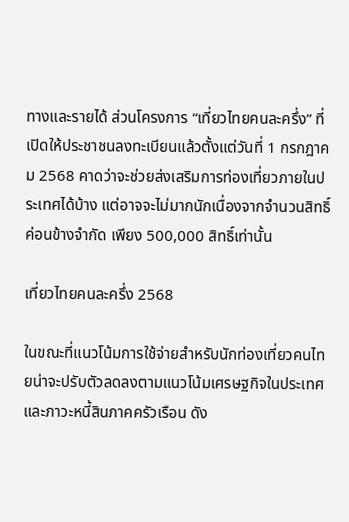ทางและรายได้ ส่วนโครงการ “เที่ยวไทยคนละครึ่ง” ที่เปิดให้ประชาชนลงทะเบียนแล้วตั้งแต่วันที่ 1 กรกฎาคม 2568 คาดว่าจะช่วยส่งเสริมการท่องเที่ยวภายในประเทศได้บ้าง แต่อาจจะไม่มากนักเนื่องจากจำนวนสิทธิ์ค่อนข้างจำกัด เพียง 500,000 สิทธิ์เท่านั้น

เที่ยวไทยคนละครึ่ง 2568

ในขณะที่แนวโน้มการใช้จ่ายสำหรับนักท่องเที่ยวคนไทยน่าจะปรับตัวลดลงตามแนวโน้มเศรษฐกิจในประเทศและภาวะหนี้สินภาคครัวเรือน ดัง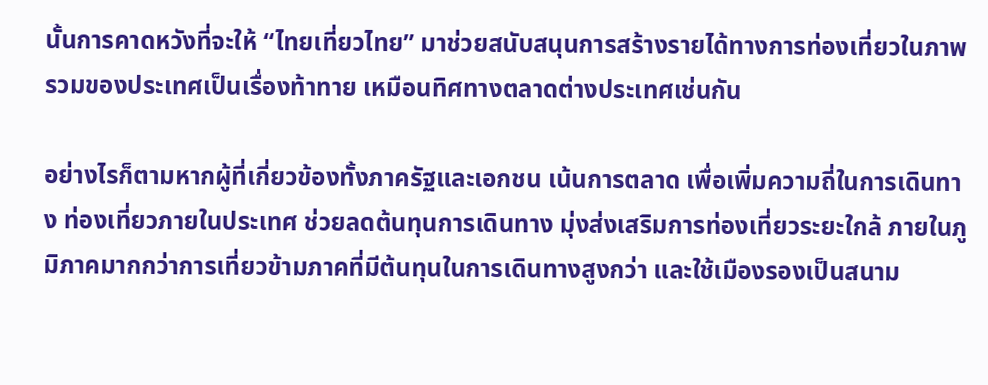นั้นการคาดหวังที่จะให้ “ไทยเที่ยวไทย” มาช่วยสนับสนุนการสร้างรายได้ทางการท่องเที่ยวในภาพรวมของประเทศเป็นเรื่องท้าทาย เหมือนทิศทางตลาดต่างประเทศเช่นกัน

อย่างไรก็ตามหากผู้ที่เกี่ยวข้องทั้งภาครัฐและเอกชน เน้นการตลาด เพื่อเพิ่มความถี่ในการเดินทาง ท่องเที่ยวภายในประเทศ ช่วยลดต้นทุนการเดินทาง มุ่งส่งเสริมการท่องเที่ยวระยะใกล้ ภายในภูมิภาคมากกว่าการเที่ยวข้ามภาคที่มีต้นทุนในการเดินทางสูงกว่า และใช้เมืองรองเป็นสนาม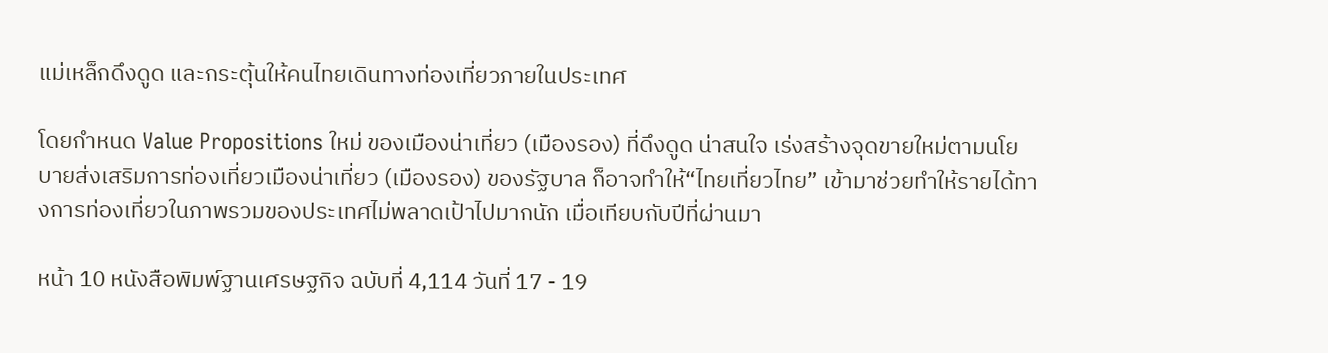แม่เหล็กดึงดูด และกระตุ้นให้คนไทยเดินทางท่องเที่ยวภายในประเทศ

โดยกำหนด Value Propositions ใหม่ ของเมืองน่าเที่ยว (เมืองรอง) ที่ดึงดูด น่าสนใจ เร่งสร้างจุดขายใหม่ตามนโยบายส่งเสริมการท่องเที่ยวเมืองน่าเที่ยว (เมืองรอง) ของรัฐบาล ก็อาจทำให้“ไทยเที่ยวไทย” เข้ามาช่วยทำให้รายได้ทางการท่องเที่ยวในภาพรวมของประเทศไม่พลาดเป้าไปมากนัก เมื่อเทียบกับปีที่ผ่านมา

หน้า 10 หนังสือพิมพ์ฐานเศรษฐกิจ ฉบับที่ 4,114 วันที่ 17 - 19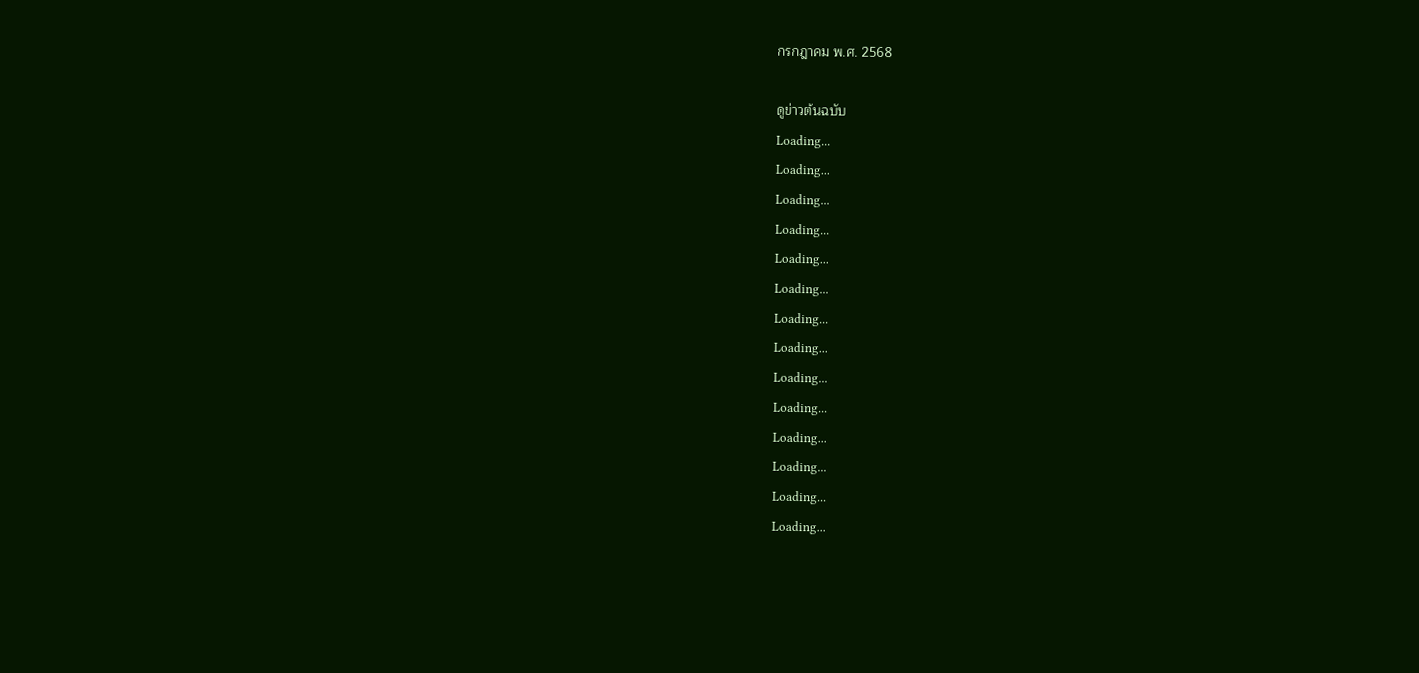กรกฎาคม พ.ศ. 2568

ดูข่าวต้นฉบับ
Loading...
Loading...
Loading...
Loading...
Loading...
Loading...
Loading...
Loading...
Loading...
Loading...
Loading...
Loading...
Loading...
Loading...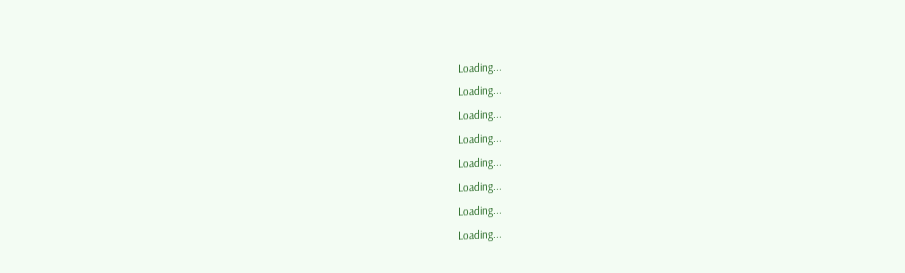Loading...
Loading...
Loading...
Loading...
Loading...
Loading...
Loading...
Loading...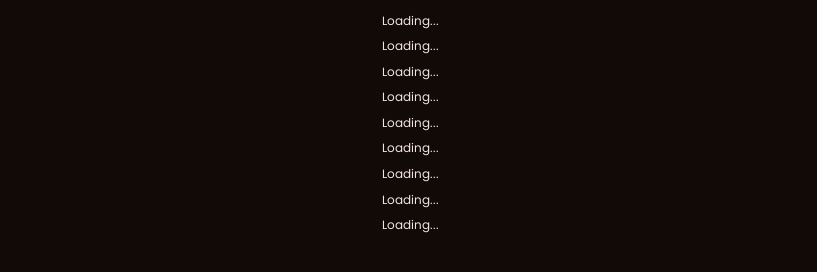Loading...
Loading...
Loading...
Loading...
Loading...
Loading...
Loading...
Loading...
Loading...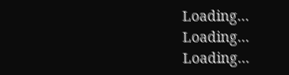Loading...
Loading...
Loading...